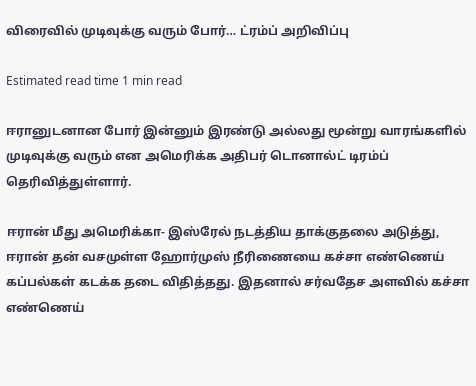விரைவில் முடிவுக்கு வரும் போர்… ட்ரம்ப் அறிவிப்பு

Estimated read time 1 min read

ஈரானுடனான போர் இன்னும் இரண்டு அல்லது மூன்று வாரங்களில் முடிவுக்கு வரும் என அமெரிக்க அதிபர் டொனால்ட் டிரம்ப் தெரிவித்துள்ளார்.

ஈரான் மீது அமெரிக்கா- இஸ்ரேல் நடத்திய தாக்குதலை அடுத்து, ஈரான் தன் வசமுள்ள ஹோர்முஸ் நீரிணையை கச்சா எண்ணெய் கப்பல்கள் கடக்க தடை விதித்தது. இதனால் சர்வதேச அளவில் கச்சா எண்ணெய்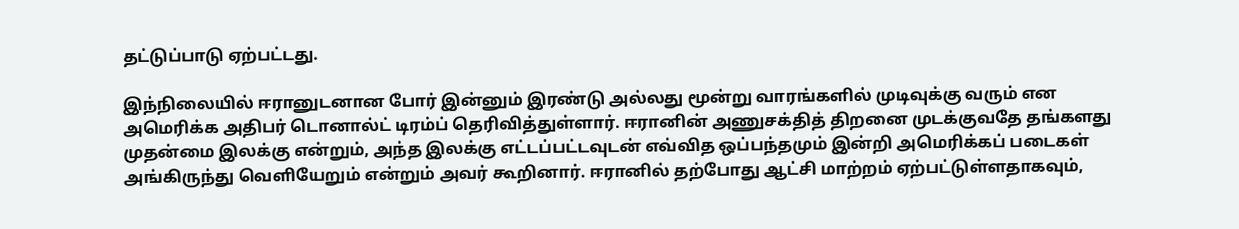தட்டுப்பாடு ஏற்பட்டது.

இந்நிலையில் ஈரானுடனான போர் இன்னும் இரண்டு அல்லது மூன்று வாரங்களில் முடிவுக்கு வரும் என அமெரிக்க அதிபர் டொனால்ட் டிரம்ப் தெரிவித்துள்ளார். ஈரானின் அணுசக்தித் திறனை முடக்குவதே தங்களது முதன்மை இலக்கு என்றும், அந்த இலக்கு எட்டப்பட்டவுடன் எவ்வித ஒப்பந்தமும் இன்றி அமெரிக்கப் படைகள் அங்கிருந்து வெளியேறும் என்றும் அவர் கூறினார். ஈரானில் தற்போது ஆட்சி மாற்றம் ஏற்பட்டுள்ளதாகவும்,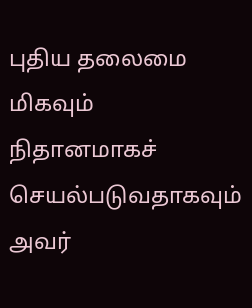புதிய தலைமை மிகவும் நிதானமாகச் செயல்படுவதாகவும் அவர்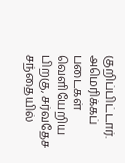குறிப்பிட்டார். அமெரிக்கப் படைகள் வெளியேறிய பிறகு, சர்வதேச சந்தையில்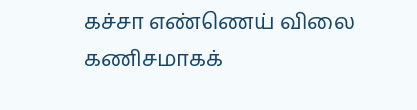கச்சா எண்ணெய் விலை கணிசமாகக்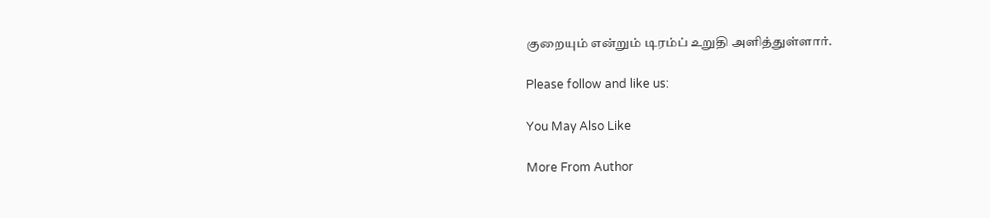குறையும் என்றும் டிரம்ப் உறுதி அளித்துள்ளார்.

Please follow and like us:

You May Also Like

More From Author